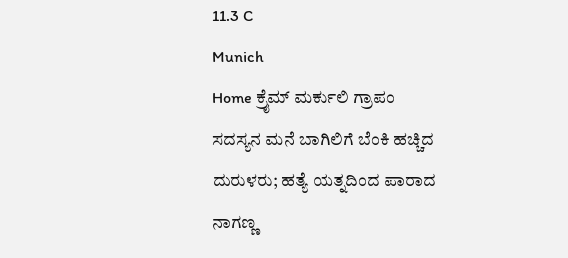11.3 C
Munich
Home ಕ್ರೈಮ್‌ ಮರ್ಕುಲಿ ಗ್ರಾಪಂ ಸದಸ್ಯನ ಮನೆ ಬಾಗಿಲಿಗೆ ಬೆಂಕಿ ಹಚ್ಚಿದ ದುರುಳರು; ಹತ್ಯೆ ಯತ್ನದಿಂದ ಪಾರಾದ ನಾಗಣ್ಣ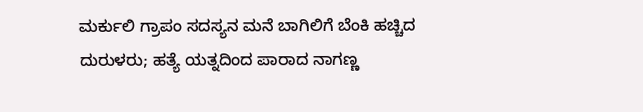ಮರ್ಕುಲಿ ಗ್ರಾಪಂ ಸದಸ್ಯನ ಮನೆ ಬಾಗಿಲಿಗೆ ಬೆಂಕಿ ಹಚ್ಚಿದ ದುರುಳರು; ಹತ್ಯೆ ಯತ್ನದಿಂದ ಪಾರಾದ ನಾಗಣ್ಣ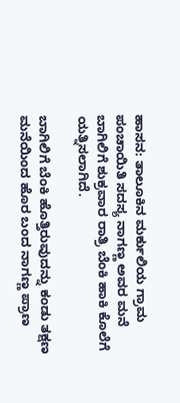ಹಾಸನ: ತಾಲೂಕಿನ ಮರ್ಕುಲಿಯ ಗ್ರಾಮ ಪಂಚಾಯಿತಿ ಸದಸ್ಯ ನಾಗಣ್ಣ ಅವರ ಮನೆ ಬಾಗಿಲಿಗೆ ಶುಕ್ರವಾರ ರಾತ್ರಿ ಬೆಂಕಿ ಹಾಕಿ ಕೊಲೆಗೆ ಯತ್ನಿಸಲಾಗಿದೆ.

ಬಾಗಿಲಿಗೆ ಬೆಂಕಿ ಹೊತ್ತಿರುವುದನ್ನು ಕಂಡು ತಕ್ಷಣ ಮನೆಯಿಂದ ಹೊರ ಬಂದ ನಾಗಣ್ಣ ಪ್ರಾಣ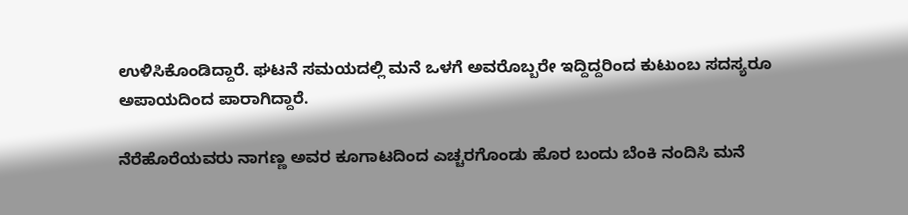ಉಳಿಸಿಕೊಂಡಿದ್ದಾರೆ. ಘಟನೆ ಸಮಯದಲ್ಲಿ ಮನೆ ಒಳಗೆ ಅವರೊಬ್ಬರೇ ಇದ್ದಿದ್ದರಿಂದ ಕುಟುಂಬ ಸದಸ್ಯರೂ ಅಪಾಯದಿಂದ ಪಾರಾಗಿದ್ದಾರೆ.

ನೆರೆಹೊರೆಯವರು ನಾಗಣ್ಣ ಅವರ ಕೂಗಾಟದಿಂದ ಎಚ್ಚರಗೊಂಡು ಹೊರ ಬಂದು ಬೆಂಕಿ ನಂದಿಸಿ ಮನೆ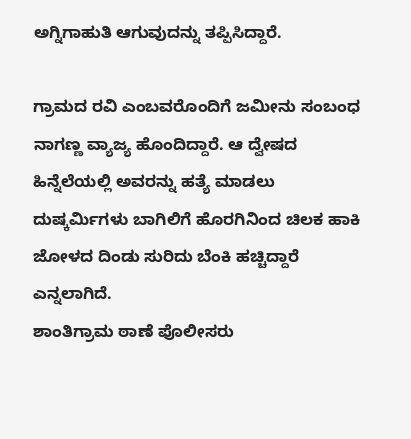ಅಗ್ನಿಗಾಹುತಿ ಆಗುವುದನ್ನು ತಪ್ಪಿಸಿದ್ದಾರೆ.

ಗ್ರಾಮದ ರವಿ ಎಂಬವರೊಂದಿಗೆ ಜಮೀನು ಸಂಬಂಧ ನಾಗಣ್ಣ ವ್ಯಾಜ್ಯ ಹೊಂದಿದ್ದಾರೆ. ಆ ದ್ವೇಷದ ಹಿನ್ನೆಲೆಯಲ್ಲಿ ಅವರನ್ನು ಹತ್ಯೆ ಮಾಡಲು ದುಷ್ಕರ್ಮಿಗಳು ಬಾಗಿಲಿಗೆ ಹೊರಗಿನಿಂದ ಚಿಲಕ ಹಾಕಿ ಜೋಳದ ದಿಂಡು ಸುರಿದು ಬೆಂಕಿ ಹಚ್ಚಿದ್ದಾರೆ ಎನ್ನಲಾಗಿದೆ.
ಶಾಂತಿಗ್ರಾಮ ಠಾಣೆ ಪೊಲೀಸರು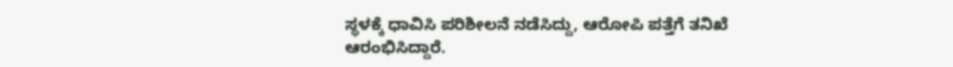ಸ್ಥಳಕ್ಕೆ ಧಾವಿಸಿ ಪರಿಶೀಲನೆ ನಡೆಸಿದ್ದು, ಆರೋಪಿ ಪತ್ತೆಗೆ ತನಿಖೆ ಆರಂಭಿಸಿದ್ದಾರೆ.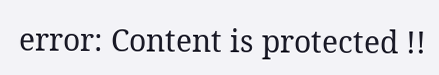error: Content is protected !!